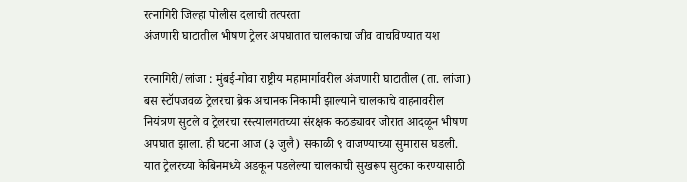रत्नागिरी जिल्हा पोलीस दलाची तत्परता
अंजणारी घाटातील भीषण ट्रेलर अपघातात चालकाचा जीव वाचविण्यात यश

रत्नागिरी/लांजा : मुंबई-गोवा राष्ट्रीय महामार्गावरील अंजणारी घाटातील (ता. लांजा) बस स्टॉपजवळ ट्रेलरचा ब्रेक अचानक निकामी झाल्याने चालकाचे वाहनावरील नियंत्रण सुटले व ट्रेलरचा रस्त्यालगतच्या संरक्षक कठड्यावर जोरात आदळून भीषण अपघात झाला. ही घटना आज (३ जुलै) सकाळी ९ वाजण्याच्या सुमारास घडली. यात ट्रेलरच्या केबिनमध्ये अडकून पडलेल्या चालकाची सुखरूप सुटका करण्यासाठी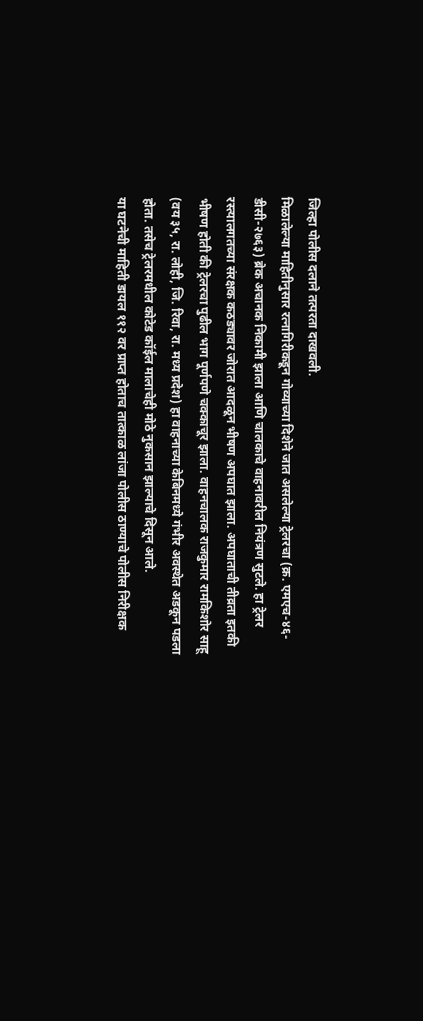जिल्हा पोलीस दलाने तत्परता दाखवली.
मिळालेल्या माहितीनुसार रत्नागिरीकडून गोव्याच्या दिशेने जात असलेल्या ट्रेलरचा (क्र. एमएच-४६-डीसी-२७६३) ब्रेक अचानक निकामी झाला आणि चालकाचे वाहनावरील नियंत्रण सुटले. हा ट्रेलर रस्त्यालगतच्या संरक्षक कठड्यावर जोरात आदळून भीषण अपघात झाला. अपघाताची तीव्रता इतकी भीषण होती की ट्रेलरचा पुढील भाग पूर्णपणे चक्काचूर झाला. वाहनचालक राजकुमार रामकिशोर साहू (वय ३५, रा. लोही, जि. रिवा, रा. मध्य प्रदेश) हा वाहनाच्या केबिनमध्ये गंभीर अवस्थेत अडकून पडला होता. तसेच ट्रेलरमधील कोटेड कॉईल मालाचेही मोठे नुकसान झाल्याचे दिसून आले.
या घटनेची माहिती डायल ११२ वर प्राप्त होताच तात्काळ लांजा पोलीस ठाण्याचे पोलीस निरीक्षक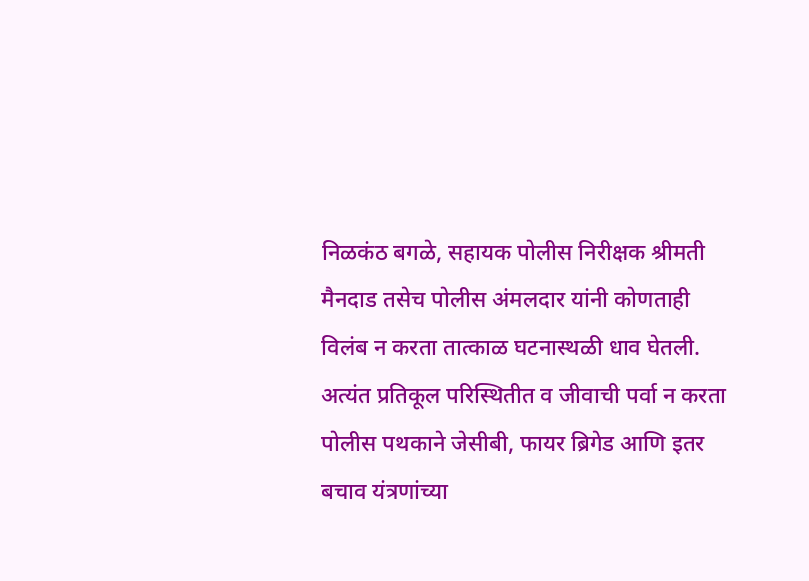निळकंठ बगळे, सहायक पोलीस निरीक्षक श्रीमती मैनदाड तसेच पोलीस अंमलदार यांनी कोणताही विलंब न करता तात्काळ घटनास्थळी धाव घेतली.
अत्यंत प्रतिकूल परिस्थितीत व जीवाची पर्वा न करता पोलीस पथकाने जेसीबी, फायर ब्रिगेड आणि इतर बचाव यंत्रणांच्या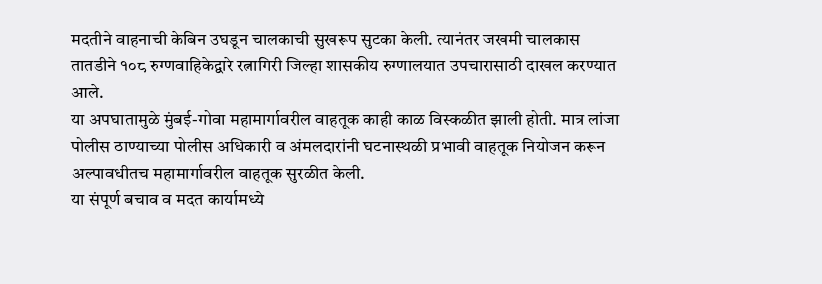मदतीने वाहनाची केबिन उघडून चालकाची सुखरूप सुटका केली. त्यानंतर जखमी चालकास तातडीने १०८ रुग्णवाहिकेद्वारे रत्नागिरी जिल्हा शासकीय रुग्णालयात उपचारासाठी दाखल करण्यात आले.
या अपघातामुळे मुंबई-गोवा महामार्गावरील वाहतूक काही काळ विस्कळीत झाली होती. मात्र लांजा पोलीस ठाण्याच्या पोलीस अधिकारी व अंमलदारांनी घटनास्थळी प्रभावी वाहतूक नियोजन करून अल्पावधीतच महामार्गावरील वाहतूक सुरळीत केली.
या संपूर्ण बचाव व मदत कार्यामध्ये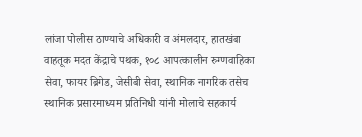लांजा पोलीस ठाण्याचे अधिकारी व अंमलदार, हातखंबा वाहतूक मदत केंद्राचे पथक, १०८ आपत्कालीन रुग्णवाहिका सेवा, फायर ब्रिगेड, जेसीबी सेवा, स्थानिक नागरिक तसेच स्थानिक प्रसारमाध्यम प्रतिनिधी यांनी मोलाचे सहकार्य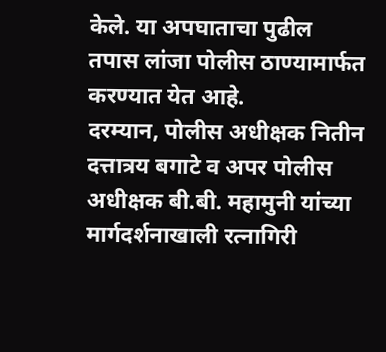केले. या अपघाताचा पुढील तपास लांजा पोलीस ठाण्यामार्फत करण्यात येत आहे.
दरम्यान, पोलीस अधीक्षक नितीन दत्तात्रय बगाटे व अपर पोलीस अधीक्षक बी.बी. महामुनी यांच्या मार्गदर्शनाखाली रत्नागिरी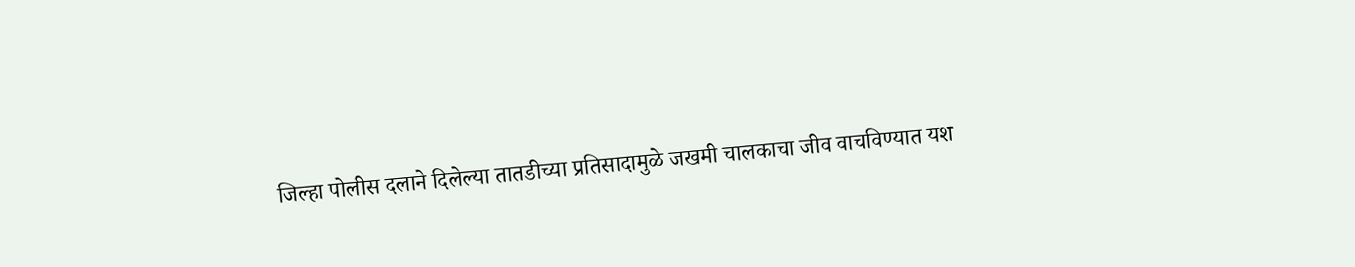जिल्हा पोलीस दलाने दिलेल्या तातडीच्या प्रतिसादामुळे जखमी चालकाचा जीव वाचविण्यात यश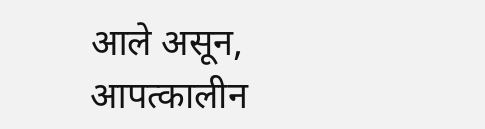आले असून, आपत्कालीन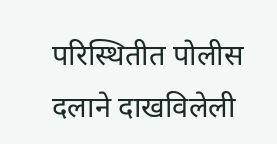परिस्थितीत पोलीस दलाने दाखविलेली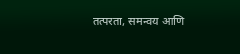तत्परता, समन्वय आणि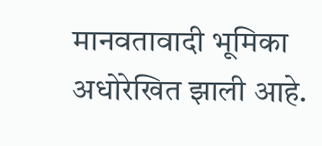मानवतावादी भूमिका अधोरेखित झाली आहे.